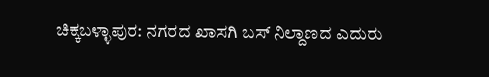ಚಿಕ್ಕಬಳ್ಳಾಪುರ: ನಗರದ ಖಾಸಗಿ ಬಸ್ ನಿಲ್ದಾಣದ ಎದುರು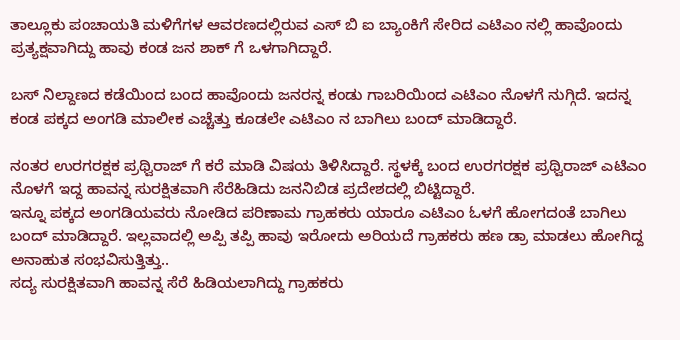ತಾಲ್ಲೂಕು ಪಂಚಾಯತಿ ಮಳಿಗೆಗಳ ಆವರಣದಲ್ಲಿರುವ ಎಸ್ ಬಿ ಐ ಬ್ಯಾಂಕಿಗೆ ಸೇರಿದ ಎಟಿಎಂ ನಲ್ಲಿ ಹಾವೊಂದು ಪ್ರತ್ಯಕ್ಷವಾಗಿದ್ದು ಹಾವು ಕಂಡ ಜನ ಶಾಕ್ ಗೆ ಒಳಗಾಗಿದ್ದಾರೆ.

ಬಸ್ ನಿಲ್ದಾಣದ ಕಡೆಯಿಂದ ಬಂದ ಹಾವೊಂದು ಜನರನ್ನ ಕಂಡು ಗಾಬರಿಯಿಂದ ಎಟಿಎಂ ನೊಳಗೆ ನುಗ್ಗಿದೆ. ಇದನ್ನ ಕಂಡ ಪಕ್ಕದ ಅಂಗಡಿ ಮಾಲೀಕ ಎಚ್ಚೆತ್ತು ಕೂಡಲೇ ಎಟಿಎಂ ನ ಬಾಗಿಲು ಬಂದ್ ಮಾಡಿದ್ದಾರೆ.

ನಂತರ ಉರಗರಕ್ಷಕ ಪ್ರಥ್ವಿರಾಜ್ ಗೆ ಕರೆ ಮಾಡಿ ವಿಷಯ ತಿಳಿಸಿದ್ದಾರೆ. ಸ್ಥಳಕ್ಕೆ ಬಂದ ಉರಗರಕ್ಷಕ ಪ್ರಥ್ವಿರಾಜ್ ಎಟಿಎಂ ನೊಳಗೆ ಇದ್ದ ಹಾವನ್ನ ಸುರಕ್ಷಿತವಾಗಿ ಸೆರೆಹಿಡಿದು ಜನನಿಬಿಡ ಪ್ರದೇಶದಲ್ಲಿ ಬಿಟ್ಟಿದ್ದಾರೆ.
ಇನ್ನೂ ಪಕ್ಕದ ಅಂಗಡಿಯವರು ನೋಡಿದ ಪರಿಣಾಮ ಗ್ರಾಹಕರು ಯಾರೂ ಎಟಿಎಂ ಓಳಗೆ ಹೋಗದಂತೆ ಬಾಗಿಲು ಬಂದ್ ಮಾಡಿದ್ದಾರೆ. ಇಲ್ಲವಾದಲ್ಲಿ ಅಪ್ಪಿ ತಪ್ಪಿ ಹಾವು ಇರೋದು ಅರಿಯದೆ ಗ್ರಾಹಕರು ಹಣ ಡ್ರಾ ಮಾಡಲು ಹೋಗಿದ್ದ ಅನಾಹುತ ಸಂಭವಿಸುತ್ತಿತ್ತು..
ಸದ್ಯ ಸುರಕ್ಷಿತವಾಗಿ ಹಾವನ್ನ ಸೆರೆ ಹಿಡಿಯಲಾಗಿದ್ದು ಗ್ರಾಹಕರು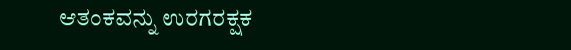ಆತಂಕವನ್ನು ಉರಗರಕ್ಷಕ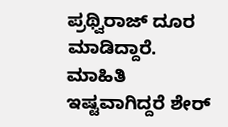ಪ್ರಥ್ವಿರಾಜ್ ದೂರ ಮಾಡಿದ್ದಾರೆ.
ಮಾಹಿತಿ ಇಷ್ಟವಾಗಿದ್ದರೆ ಶೇರ್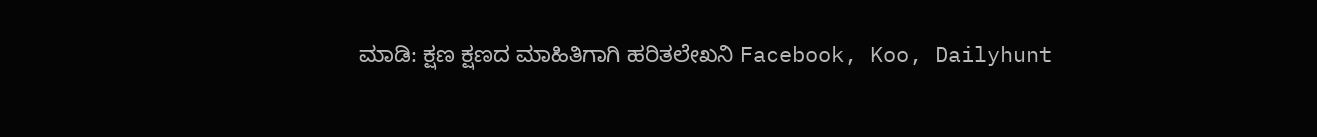ಮಾಡಿ: ಕ್ಷಣ ಕ್ಷಣದ ಮಾಹಿತಿಗಾಗಿ ಹರಿತಲೇಖನಿ Facebook, Koo, Dailyhunt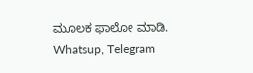ಮೂಲಕ ಫಾಲೋ ಮಾಡಿ. Whatsup, Telegram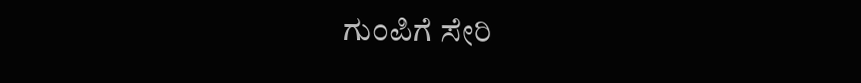ಗುಂಪಿಗೆ ಸೇರಿ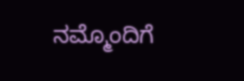ನಮ್ಮೊಂದಿಗೆ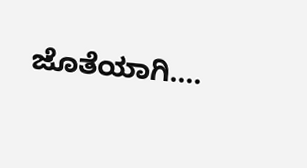ಜೊತೆಯಾಗಿ….